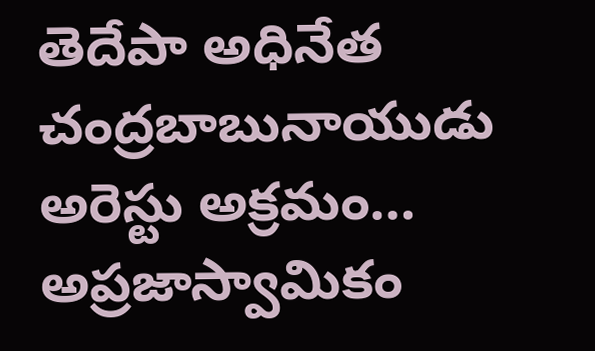తెదేపా అధినేత చంద్రబాబునాయుడు అరెస్టు అక్రమం… అప్రజాస్వామికం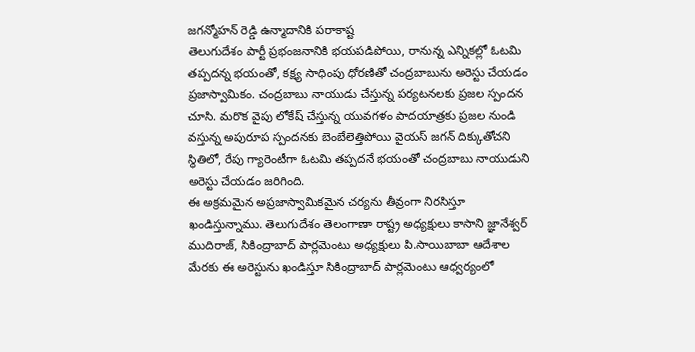జగన్మోహన్ రెడ్డి ఉన్మాదానికి పరాకాష్ట
తెలుగుదేశం పార్టీ ప్రభంజనానికి భయపడిపోయి, రానున్న ఎన్నికల్లో ఓటమి తప్పదన్న భయంతో, కక్ష్య సాధింపు ధోరణితో చంద్రబాబును అరెస్టు చేయడం ప్రజాస్వామికం. చంద్రబాబు నాయుడు చేస్తున్న పర్యటనలకు ప్రజల స్పందన చూసి. మరొక వైపు లోకేష్ చేస్తున్న యువగళం పాదయాత్రకు ప్రజల నుండి వస్తున్న అపురూప స్పందనకు బెంబేలెత్తిపోయి వైయస్ జగన్ దిక్కుతోచని స్థితిలో, రేపు గ్యారెంటీగా ఓటమి తప్పదనే భయంతో చంద్రబాబు నాయుడుని అరెస్టు చేయడం జరిగింది.
ఈ అక్రమమైన అప్రజాస్వామికమైన చర్యను తీవ్రంగా నిరసిస్తూ ఖండిస్తున్నాము. తెలుగుదేశం తెలంగాణా రాష్ట్ర అధ్యక్షులు కాసాని జ్ఞానేశ్వర్ ముదిరాజ్, సికింద్రాబాద్ పార్లమెంటు అధ్యక్షులు పి.సాయిబాబా ఆదేశాల మేరకు ఈ అరెస్టును ఖండిస్తూ సికింద్రాబాద్ పార్లమెంటు ఆధ్వర్యంలో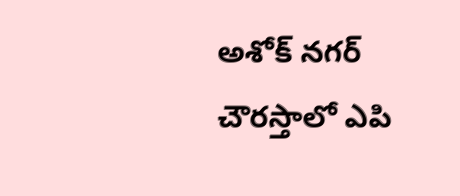అశోక్ నగర్ చౌరస్తాలో ఎపి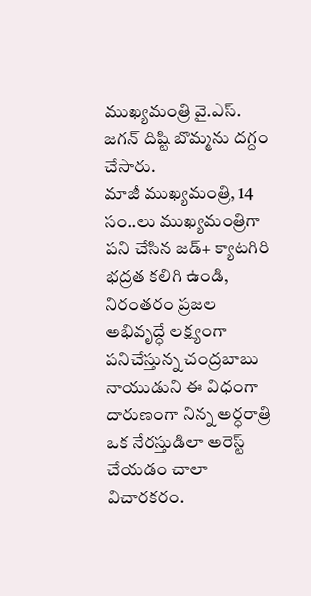ముఖ్యమంత్రి వై.ఎస్. జగన్ దిష్టి బొమ్మను దగ్దం చేసారు.
మాజీ ముఖ్యమంత్రి, 14 సం..లు ముఖ్యమంత్రిగా పని చేసిన జడ్+ క్యాటగిరి భద్రత కలిగి ఉండి, నిరంతరం ప్రజల అభివృద్ధే లక్ష్యంగా పనిచేస్తున్న చంద్రబాబు నాయుడుని ఈ విధంగా దారుణంగా నిన్న అర్ధరాత్రి ఒక నేరస్తుడిలా అరెస్ట్ చేయడం చాలా విచారకరం.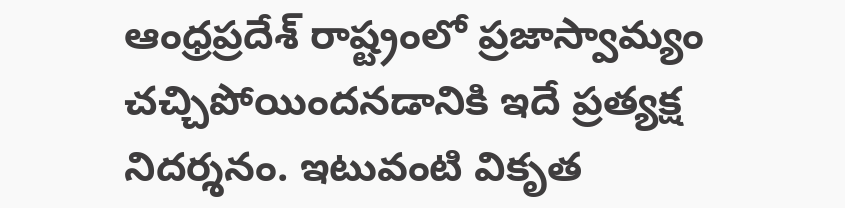ఆంధ్రప్రదేశ్ రాష్ట్రంలో ప్రజాస్వామ్యం చచ్చిపోయిందనడానికి ఇదే ప్రత్యక్ష నిదర్శనం. ఇటువంటి వికృత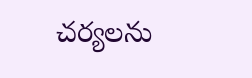చర్యలను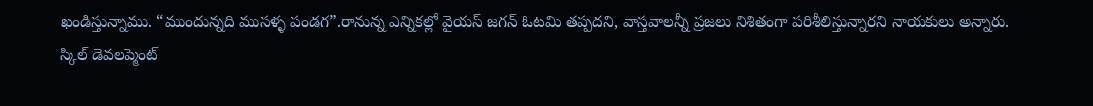ఖండిస్తున్నాము. “ముందున్నది ముసళ్ళ పండగ”.రానున్న ఎన్నికల్లో వైయస్ జగన్ ఓటమి తప్పదని, వాస్తవాలన్నీ ప్రజలు నిశితంగా పరిశీలిస్తున్నారని నాయకులు అన్నారు.
స్కిల్ డెవలప్మెంట్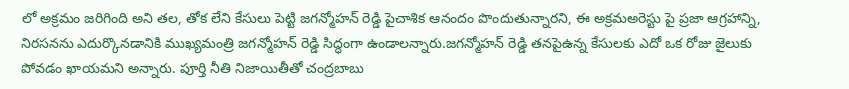లో అక్రమం జరిగింది అని తల, తోక లేని కేసులు పెట్టి జగన్మోహన్ రెడ్డి పైచాశిక ఆనందం పొందుతున్నారని, ఈ అక్రమఅరెస్టు పై ప్రజా ఆగ్రహాన్ని, నిరసనను ఎదుర్కొనడానికి ముఖ్యమంత్రి జగన్మోహన్ రెడ్డి సిద్ధంగా ఉండాలన్నారు.జగన్మోహన్ రెడ్డి తనపైఉన్న కేసులకు ఎదో ఒక రోజు జైలుకు పోవడం ఖాయమని అన్నారు. పూర్తి నీతి నిజాయితీతో చంద్రబాబు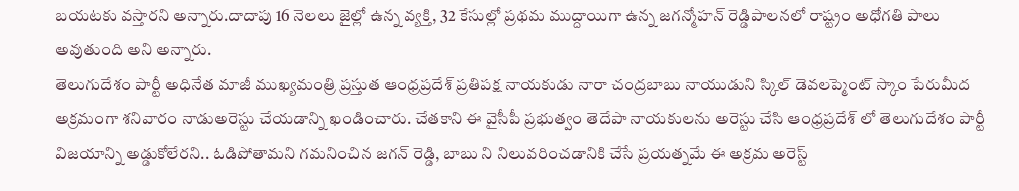బయటకు వస్తారని అన్నారు.దాదాపు 16 నెలలు జైల్లో ఉన్న వ్యక్తి, 32 కేసుల్లో ప్రథమ ముద్దాయిగా ఉన్న జగన్మోహన్ రెడ్డిపాలనలో రాష్ట్రం అధోగతి పాలు అవుతుంది అని అన్నారు.
తెలుగుదేశం పార్టీ అధినేత మాజీ ముఖ్యమంత్రి ప్రస్తుత ఆంధ్రప్రదేశ్ ప్రతిపక్ష నాయకుడు నారా చంద్రబాబు నాయుడుని స్కిల్ డెవలప్మెంట్ స్కాం పేరుమీద అక్రమంగా శనివారం నాడుఅరెస్టు చేయడాన్ని ఖండించారు. చేతకాని ఈ వైసీపీ ప్రభుత్వం తెదేపా నాయకులను అరెస్టు చేసి ఆంధ్రప్రదేశ్ లో తెలుగుదేశం పార్టీ విజయాన్ని అడ్డుకోలేరని.. ఓడిపోతామని గమనించిన జగన్ రెడ్డి, బాబు ని నిలువరించడానికి చేసే ప్రయత్నమే ఈ అక్రమ అరెస్ట్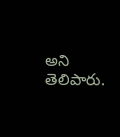అని తెలిపారు.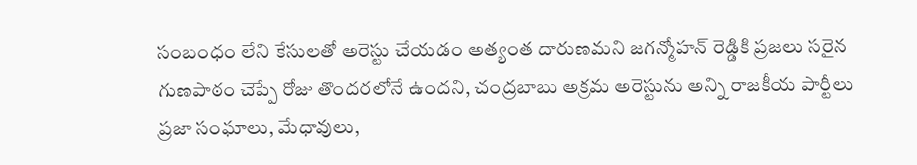సంబంధం లేని కేసులతో అరెస్టు చేయడం అత్యంత దారుణమని జగన్మోహన్ రెడ్డికి ప్రజలు సరైన గుణపాఠం చెప్పే రోజు తొందరలోనే ఉందని, చంద్రబాబు అక్రమ అరెస్టును అన్ని రాజకీయ పార్టీలు ప్రజా సంఘాలు, మేధావులు,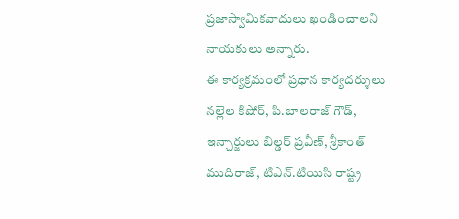ప్రజాస్వామికవాదులు ఖండించాలని నాయకులు అన్నారు.
ఈ కార్యక్రమంలో ప్రధాన కార్యదర్శులు నల్లెల కిషోర్, పి.బాలరాజ్ గౌడ్, ఇన్చార్జులు బిల్డర్ ప్రవీణ్, శ్రీకాంత్ ముదిరాజ్, టిఎన్.టియిసి రాష్ట్ర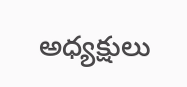అధ్యక్షులు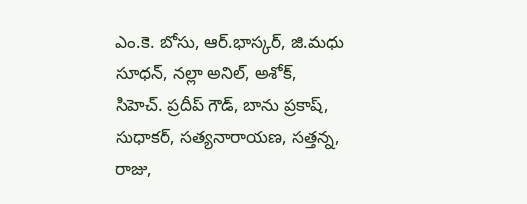ఎం.కె. బోసు, ఆర్.భాస్కర్, జి.మధు సూధన్, నల్లా అనిల్, అశోక్, సిహెచ్. ప్రదీప్ గౌడ్, బాను ప్రకాష్, సుధాకర్, సత్యనారాయణ, సత్తన్న, రాజు,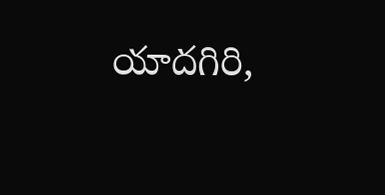యాదగిరి,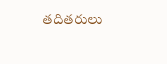తదితరులు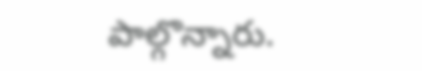పాల్గొన్నారు.